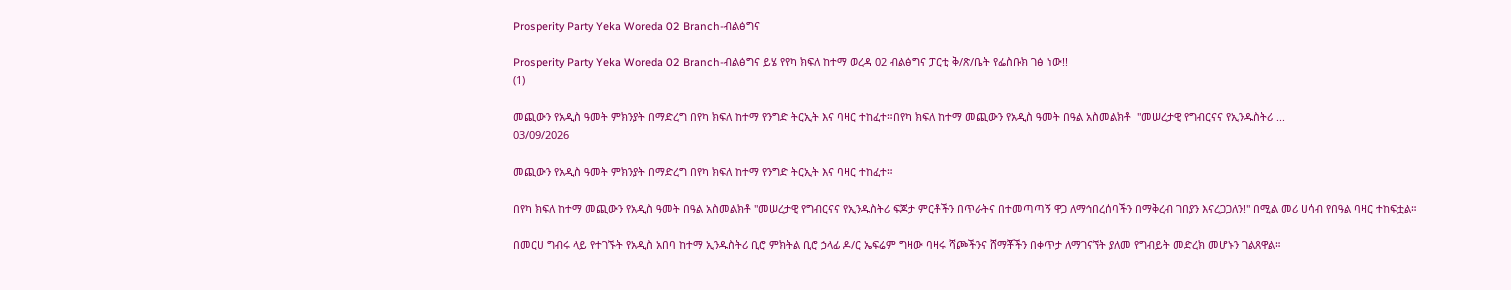Prosperity Party Yeka Woreda 02 Branch-ብልፅግና

Prosperity Party Yeka Woreda 02 Branch-ብልፅግና ይሄ የየካ ክፍለ ከተማ ወረዳ 02 ብልፅግና ፓርቲ ቅ/ጽ/ቤት የፌስቡክ ገፅ ነው!!
(1)

መጪውን የአዲስ ዓመት ምክንያት በማድረግ በየካ ክፍለ ከተማ የንግድ ትርኢት እና ባዛር ተከፈተ።በየካ ክፍለ ከተማ መጪውን የአዲስ ዓመት በዓል አስመልክቶ  "መሠረታዊ የግብርናና የኢንዱስትሪ ...
03/09/2026

መጪውን የአዲስ ዓመት ምክንያት በማድረግ በየካ ክፍለ ከተማ የንግድ ትርኢት እና ባዛር ተከፈተ።

በየካ ክፍለ ከተማ መጪውን የአዲስ ዓመት በዓል አስመልክቶ "መሠረታዊ የግብርናና የኢንዱስትሪ ፍጆታ ምርቶችን በጥራትና በተመጣጣኝ ዋጋ ለማኅበረሰባችን በማቅረብ ገበያን እናረጋጋለን!" በሚል መሪ ሀሳብ የበዓል ባዛር ተከፍቷል።

በመርሀ ግብሩ ላይ የተገኙት የአዲስ አበባ ከተማ ኢንዱስትሪ ቢሮ ምክትል ቢሮ ኃላፊ ዶ/ር ኤፍሬም ግዛው ባዛሩ ሻጮችንና ሸማቾችን በቀጥታ ለማገናኘት ያለመ የግብይት መድረክ መሆኑን ገልጸዋል።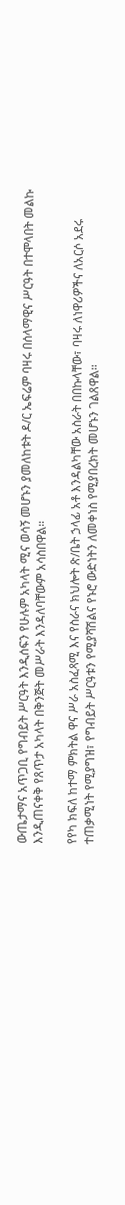ውጤታማና አጥጋቢ የግብይት ሥርዓት እንዲሰፍን የሁሉም አካላት ሚና ወሳኝ መሆኑን ያመለከቱት ዶ/ር ኤፍሬም ባዛሩ በሰላማዊና ሥርዓት በተሞላበት መልኩ እንዲጠናቀቅ የጸጥታ አካላት በቅንጅት መሥራት እንዳለባቸውም አሳስበዋል።

የየካ ክፍለ ከተማ ምክትል ዋና ሥራ አስፈጻሚ እና የስራና ክህሎት ጽ/ቤት ኃላፊ አቶ እንዳልካቸው አስራት በበኩላቸው፣ ባዛሩ ለነዋሪዎችና ለአርሶ አደሩ ተጠቃሚነት የሚያግዝ፣ የግብይት ሥርዓቱን የሚያሻሽልና የኑሮ ውድነትን ለመቀነስ የሚያበረክት መሆኑን ገልጸዋል።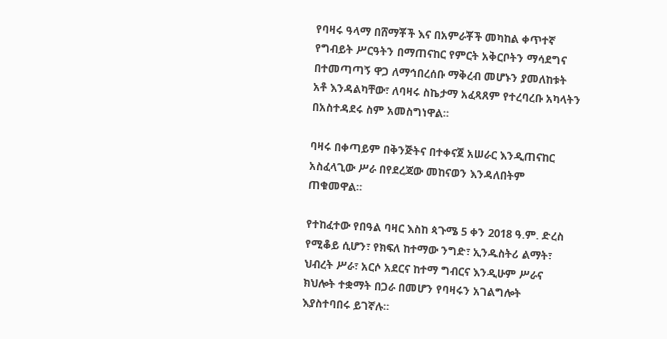የባዛሩ ዓላማ በሸማቾች እና በአምራቾች መካከል ቀጥተኛ የግብይት ሥርዓትን በማጠናከር የምርት አቅርቦትን ማሳደግና በተመጣጣኝ ዋጋ ለማኅበረሰቡ ማቅረብ መሆኑን ያመለከቱት አቶ እንዳልካቸው፣ ለባዛሩ ስኬታማ አፈጻጸም የተረባረቡ አካላትን በአስተዳደሩ ስም አመስግነዋል።

ባዛሩ በቀጣይም በቅንጅትና በተቀናጀ አሠራር እንዲጠናከር አስፈላጊው ሥራ በየደረጃው መከናወን እንዳለበትም ጠቁመዋል።

የተከፈተው የበዓል ባዛር እስከ ጳጉሜ 5 ቀን 2018 ዓ.ም. ድረስ የሚቆይ ሲሆን፣ የክፍለ ከተማው ንግድ፣ ኢንዱስትሪ ልማት፣ ህብረት ሥራ፣ አርሶ አደርና ከተማ ግብርና እንዲሁም ሥራና ክህሎት ተቋማት በጋራ በመሆን የባዛሩን አገልግሎት እያስተባበሩ ይገኛሉ።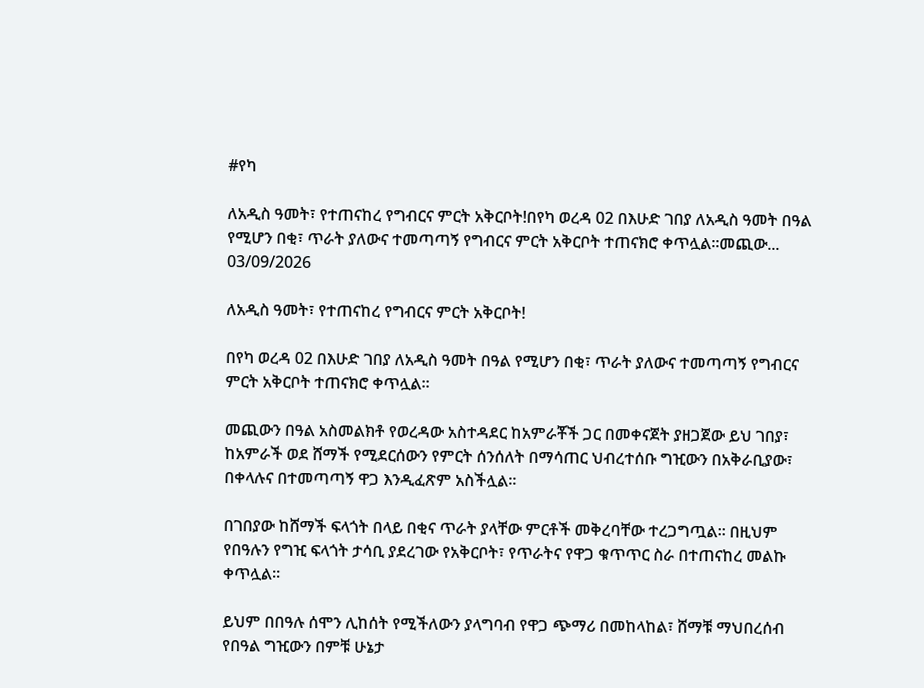#የካ

ለአዲስ ዓመት፣ የተጠናከረ የግብርና ምርት አቅርቦት!በየካ ወረዳ 02 በእሁድ ገበያ ለአዲስ ዓመት በዓል የሚሆን በቂ፣ ጥራት ያለውና ተመጣጣኝ የግብርና ምርት አቅርቦት ተጠናክሮ ቀጥሏል።መጪው...
03/09/2026

ለአዲስ ዓመት፣ የተጠናከረ የግብርና ምርት አቅርቦት!

በየካ ወረዳ 02 በእሁድ ገበያ ለአዲስ ዓመት በዓል የሚሆን በቂ፣ ጥራት ያለውና ተመጣጣኝ የግብርና ምርት አቅርቦት ተጠናክሮ ቀጥሏል።

መጪውን በዓል አስመልክቶ የወረዳው አስተዳደር ከአምራቾች ጋር በመቀናጀት ያዘጋጀው ይህ ገበያ፣ ከአምራች ወደ ሸማች የሚደርሰውን የምርት ሰንሰለት በማሳጠር ህብረተሰቡ ግዢውን በአቅራቢያው፣ በቀላሉና በተመጣጣኝ ዋጋ እንዲፈጽም አስችሏል።

በገበያው ከሸማች ፍላጎት በላይ በቂና ጥራት ያላቸው ምርቶች መቅረባቸው ተረጋግጧል። በዚህም የበዓሉን የግዢ ፍላጎት ታሳቢ ያደረገው የአቅርቦት፣ የጥራትና የዋጋ ቁጥጥር ስራ በተጠናከረ መልኩ ቀጥሏል።

ይህም በበዓሉ ሰሞን ሊከሰት የሚችለውን ያላግባብ የዋጋ ጭማሪ በመከላከል፣ ሸማቹ ማህበረሰብ የበዓል ግዢውን በምቹ ሁኔታ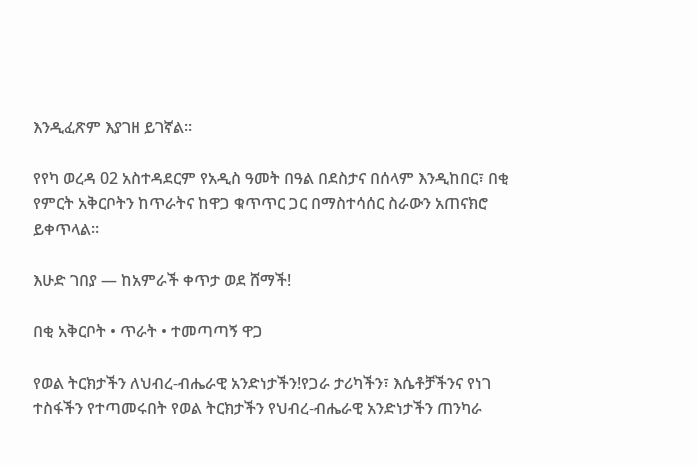እንዲፈጽም እያገዘ ይገኛል።

የየካ ወረዳ 02 አስተዳደርም የአዲስ ዓመት በዓል በደስታና በሰላም እንዲከበር፣ በቂ የምርት አቅርቦትን ከጥራትና ከዋጋ ቁጥጥር ጋር በማስተሳሰር ስራውን አጠናክሮ ይቀጥላል።

እሁድ ገበያ — ከአምራች ቀጥታ ወደ ሸማች!

በቂ አቅርቦት • ጥራት • ተመጣጣኝ ዋጋ

የወል ትርክታችን ለህብረ-ብሔራዊ አንድነታችን!የጋራ ታሪካችን፣ እሴቶቻችንና የነገ ተስፋችን የተጣመሩበት የወል ትርክታችን የህብረ-ብሔራዊ አንድነታችን ጠንካራ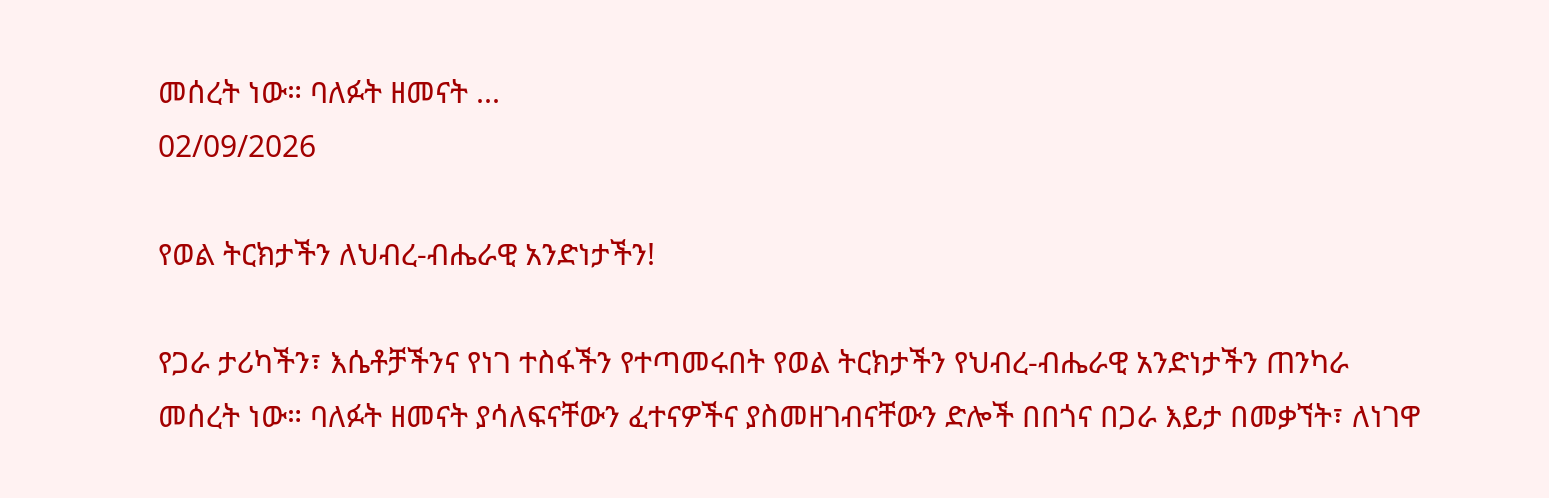መሰረት ነው። ባለፉት ዘመናት ...
02/09/2026

የወል ትርክታችን ለህብረ-ብሔራዊ አንድነታችን!

የጋራ ታሪካችን፣ እሴቶቻችንና የነገ ተስፋችን የተጣመሩበት የወል ትርክታችን የህብረ-ብሔራዊ አንድነታችን ጠንካራ መሰረት ነው። ባለፉት ዘመናት ያሳለፍናቸውን ፈተናዎችና ያስመዘገብናቸውን ድሎች በበጎና በጋራ እይታ በመቃኘት፣ ለነገዋ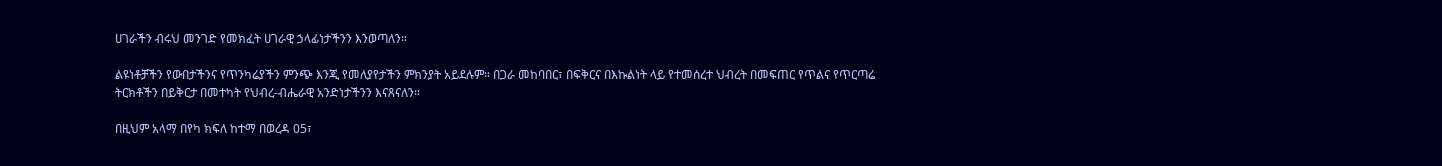ሀገራችን ብሩህ መንገድ የመክፈት ሀገራዊ ኃላፊነታችንን እንወጣለን።

ልዩነቶቻችን የውበታችንና የጥንካሬያችን ምንጭ እንጂ የመለያየታችን ምክንያት አይደሉም። በጋራ መከባበር፣ በፍቅርና በእኩልነት ላይ የተመሰረተ ህብረት በመፍጠር የጥልና የጥርጣሬ ትርክቶችን በይቅርታ በመተካት የህብረ-ብሔራዊ አንድነታችንን እናጸናለን።

በዚህም አላማ በየካ ክፍለ ከተማ በወረዳ 05፣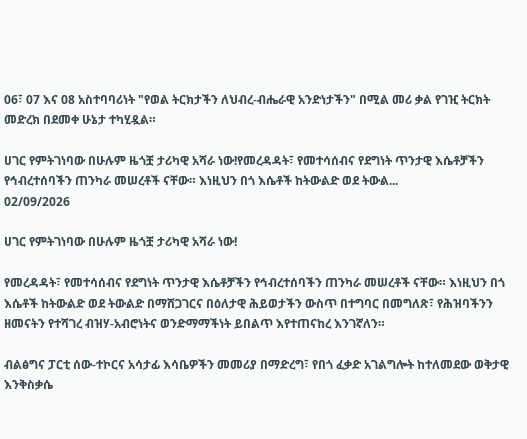06፣ 07 እና 08 አስተባባሪነት "የወል ትርክታችን ለህብረ-ብሔራዊ አንድነታችን" በሚል መሪ ቃል የገዢ ትርክት መድረክ በደመቀ ሁኔታ ተካሂዷል።

ሀገር የምትገነባው በሁሉም ዜጎቿ ታሪካዊ አሻራ ነው!የመረዳዳት፣ የመተሳሰብና የደግነት ጥንታዊ እሴቶቻችን የኅብረተሰባችን ጠንካራ መሠረቶች ናቸው። እነዚህን በጎ እሴቶች ከትውልድ ወደ ትውል...
02/09/2026

ሀገር የምትገነባው በሁሉም ዜጎቿ ታሪካዊ አሻራ ነው!

የመረዳዳት፣ የመተሳሰብና የደግነት ጥንታዊ እሴቶቻችን የኅብረተሰባችን ጠንካራ መሠረቶች ናቸው። እነዚህን በጎ እሴቶች ከትውልድ ወደ ትውልድ በማሸጋገርና በዕለታዊ ሕይወታችን ውስጥ በተግባር በመግለጽ፣ የሕዝባችንን ዘመናትን የተሻገረ ብዝሃ-አብሮነትና ወንድማማችነት ይበልጥ እየተጠናከረ እንገኛለን።

ብልፅግና ፓርቲ ሰው-ተኮርና አሳታፊ እሳቤዎችን መመሪያ በማድረግ፣ የበጎ ፈቃድ አገልግሎት ከተለመደው ወቅታዊ እንቅስቃሴ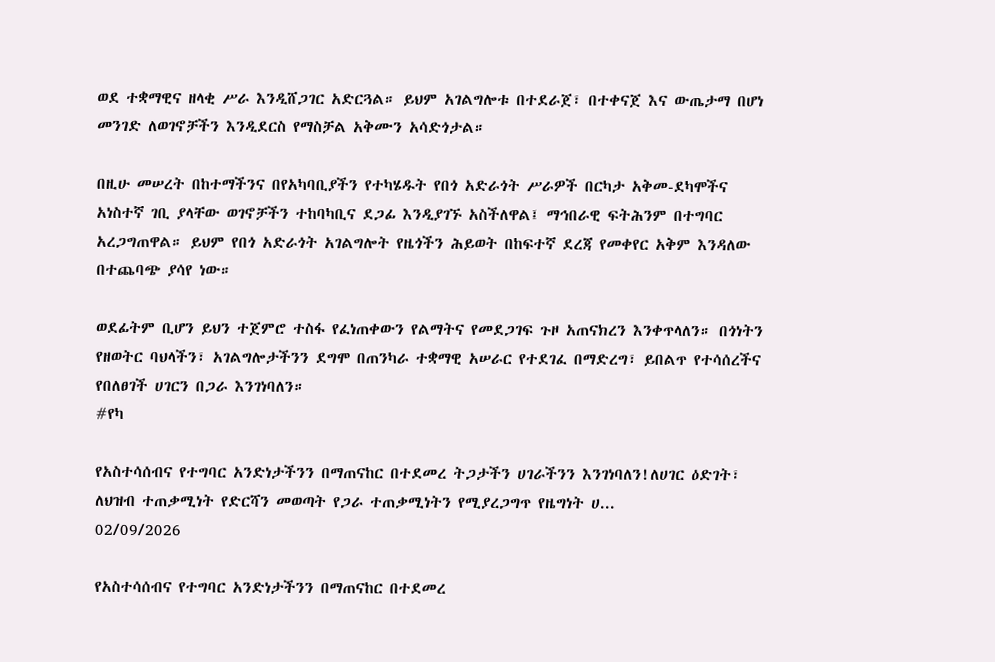ወደ ተቋማዊና ዘላቂ ሥራ እንዲሸጋገር አድርጓል። ይህም አገልግሎቱ በተደራጀ፣ በተቀናጀ እና ውጤታማ በሆነ መንገድ ለወገኖቻችን እንዲደርስ የማስቻል አቅሙን አሳድጎታል።

በዚሁ መሠረት በከተማችንና በየአካባቢያችን የተካሄዱት የበጎ አድራጎት ሥራዎች በርካታ አቅመ-ደካሞችና አነስተኛ ገቢ ያላቸው ወገኖቻችን ተከባካቢና ደጋፊ እንዲያገኙ አስችለዋል፤ ማኅበራዊ ፍትሕንም በተግባር አረጋግጠዋል። ይህም የበጎ አድራጎት አገልግሎት የዜጎችን ሕይወት በከፍተኛ ደረጃ የመቀየር አቅም እንዳለው በተጨባጭ ያሳየ ነው።

ወደፊትም ቢሆን ይህን ተጀምሮ ተስፋ የፈነጠቀውን የልማትና የመደጋገፍ ጉዞ አጠናክረን እንቀጥላለን። በጎነትን የዘወትር ባህላችን፣ አገልግሎታችንን ደግሞ በጠንካራ ተቋማዊ አሠራር የተደገፈ በማድረግ፣ ይበልጥ የተሳሰረችና የበለፀገች ሀገርን በጋራ እንገነባለን።
#የካ

የአስተሳሰብና የተግባር አንድነታችንን በማጠናከር በተደመረ ትጋታችን ሀገራችንን እንገነባለን!ለሀገር ዕድገት፣  ለህዝብ ተጠቃሚነት የድርሻን መወጣት የጋራ ተጠቃሚነትን የሚያረጋግጥ የዜግነት ሀ...
02/09/2026

የአስተሳሰብና የተግባር አንድነታችንን በማጠናከር በተደመረ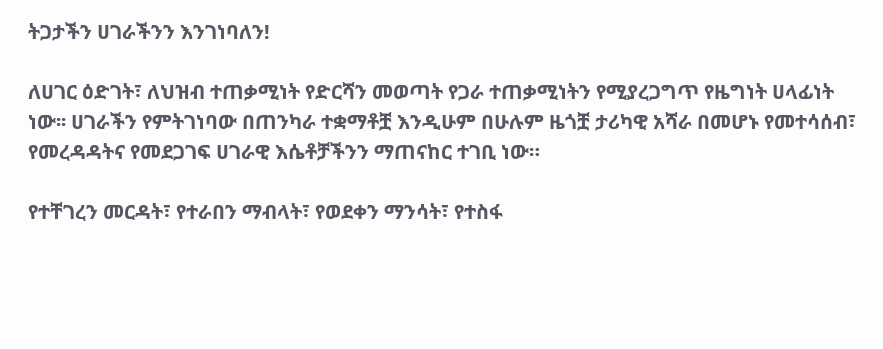ትጋታችን ሀገራችንን እንገነባለን!

ለሀገር ዕድገት፣ ለህዝብ ተጠቃሚነት የድርሻን መወጣት የጋራ ተጠቃሚነትን የሚያረጋግጥ የዜግነት ሀላፊነት ነው፡፡ ሀገራችን የምትገነባው በጠንካራ ተቋማቶቿ እንዲሁም በሁሉም ዜጎቿ ታሪካዊ አሻራ በመሆኑ የመተሳሰብ፣ የመረዳዳትና የመደጋገፍ ሀገራዊ እሴቶቻችንን ማጠናከር ተገቢ ነው።

የተቸገረን መርዳት፣ የተራበን ማብላት፣ የወደቀን ማንሳት፣ የተስፋ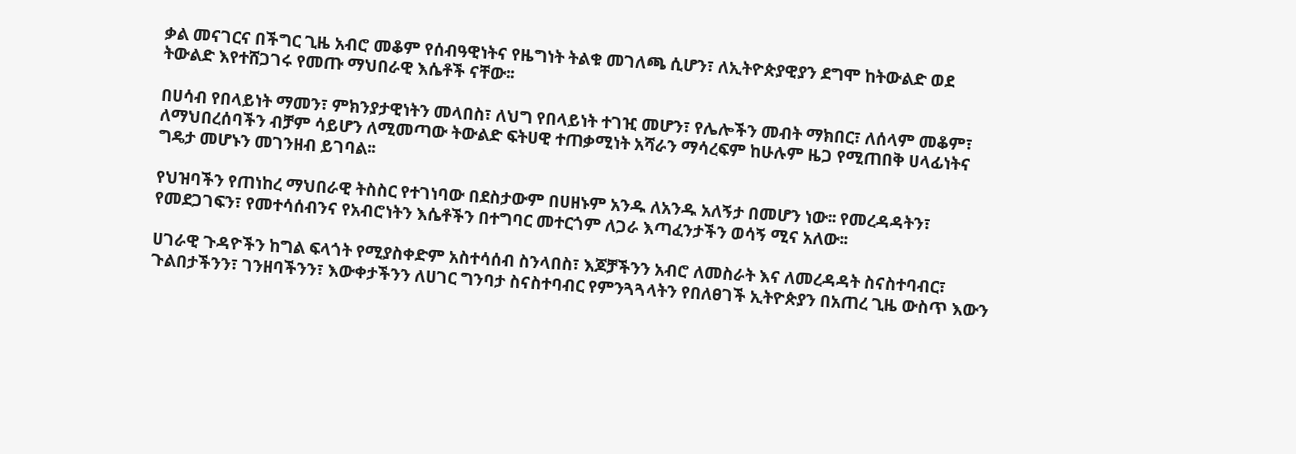ቃል መናገርና በችግር ጊዜ አብሮ መቆም የሰብዓዊነትና የዜግነት ትልቁ መገለጫ ሲሆን፣ ለኢትዮጵያዊያን ደግሞ ከትውልድ ወደ ትውልድ እየተሸጋገሩ የመጡ ማህበራዊ እሴቶች ናቸው፡፡

በሀሳብ የበላይነት ማመን፣ ምክንያታዊነትን መላበስ፣ ለህግ የበላይነት ተገዢ መሆን፣ የሌሎችን መብት ማክበር፣ ለሰላም መቆም፣ ለማህበረሰባችን ብቻም ሳይሆን ለሚመጣው ትውልድ ፍትሀዊ ተጠቃሚነት አሻራን ማሳረፍም ከሁሉም ዜጋ የሚጠበቅ ሀላፊነትና ግዴታ መሆኑን መገንዘብ ይገባል፡፡

የህዝባችን የጠነከረ ማህበራዊ ትስስር የተገነባው በደስታውም በሀዘኑም አንዱ ለአንዱ አለኝታ በመሆን ነው፡፡ የመረዳዳትን፣ የመደጋገፍን፣ የመተሳሰብንና የአብሮነትን እሴቶችን በተግባር መተርጎም ለጋራ እጣፈንታችን ወሳኝ ሚና አለው፡፡

ሀገራዊ ጉዳዮችን ከግል ፍላጎት የሚያስቀድም አስተሳሰብ ስንላበስ፣ እጆቻችንን አብሮ ለመስራት እና ለመረዳዳት ስናስተባብር፣ ጉልበታችንን፣ ገንዘባችንን፣ እውቀታችንን ለሀገር ግንባታ ስናስተባብር የምንጓጓላትን የበለፀገች ኢትዮጵያን በአጠረ ጊዜ ውስጥ እውን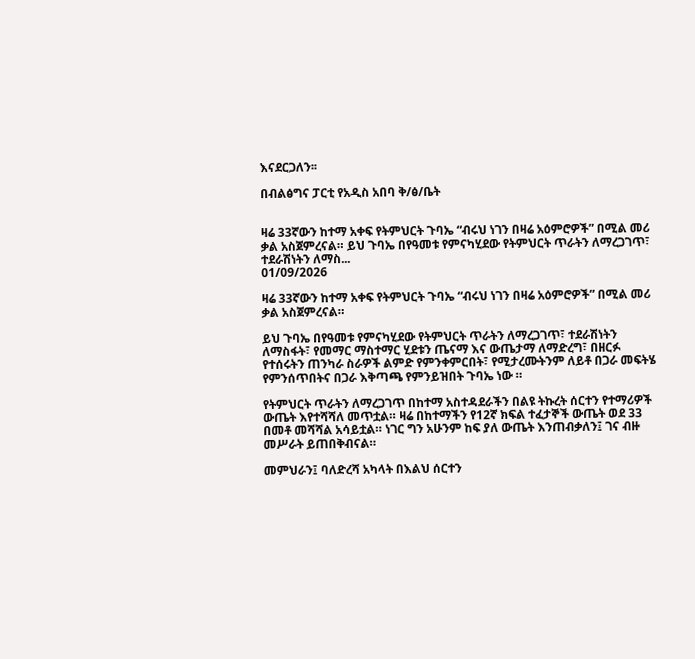እናደርጋለን፡፡

በብልፅግና ፓርቲ የአዲስ አበባ ቅ/ፅ/ቤት


ዛሬ 33ኛውን ከተማ አቀፍ የትምህርት ጉባኤ “ብሩህ ነገን በዛሬ አዕምሮዎች” በሚል መሪ ቃል አስጀምረናል። ይህ ጉባኤ በየዓመቱ የምናካሂደው የትምህርት ጥራትን ለማረጋገጥ፣ ተደራሽነትን ለማስ...
01/09/2026

ዛሬ 33ኛውን ከተማ አቀፍ የትምህርት ጉባኤ “ብሩህ ነገን በዛሬ አዕምሮዎች” በሚል መሪ ቃል አስጀምረናል።

ይህ ጉባኤ በየዓመቱ የምናካሂደው የትምህርት ጥራትን ለማረጋገጥ፣ ተደራሽነትን ለማስፋት፣ የመማር ማስተማር ሂደቱን ጤናማ እና ውጤታማ ለማድረግ፣ በዘርፉ የተሰሩትን ጠንካራ ስራዎች ልምድ የምንቀምርበት፣ የሚታረሙትንም ለይቶ በጋራ መፍትሄ የምንሰጥበትና በጋራ እቅጣጫ የምንይዝበት ጉባኤ ነው ።

የትምህርት ጥራትን ለማረጋገጥ በከተማ አስተዳደራችን በልዩ ትኩረት ሰርተን የተማሪዎች ውጤት እየተሻሻለ መጥቷል። ዛሬ በከተማችን የ12ኛ ክፍል ተፈታኞች ውጤት ወደ 33 በመቶ መሻሻል አሳይቷል። ነገር ግን አሁንም ከፍ ያለ ውጤት እንጠብቃለን፤ ገና ብዙ መሥራት ይጠበቅብናል።

መምህራን፤ ባለድረሻ አካላት በእልህ ሰርተን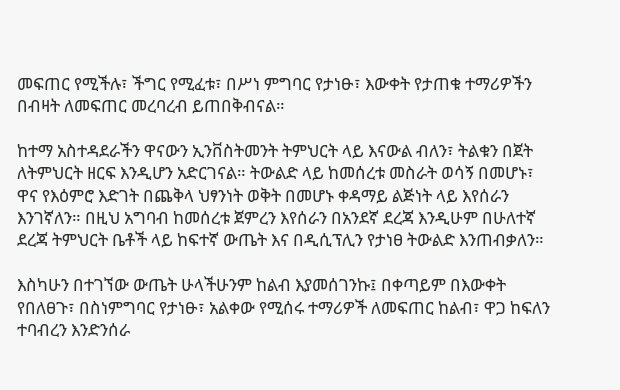መፍጠር የሚችሉ፣ ችግር የሚፈቱ፣ በሥነ ምግባር የታነፁ፣ እውቀት የታጠቁ ተማሪዎችን በብዛት ለመፍጠር መረባረብ ይጠበቅብናል።

ከተማ አስተዳደራችን ዋናውን ኢንቨስትመንት ትምህርት ላይ እናውል ብለን፣ ትልቁን በጀት ለትምህርት ዘርፍ እንዲሆን አድርገናል። ትውልድ ላይ ከመሰረቱ መስራት ወሳኝ በመሆኑ፣ ዋና የእዕምሮ እድገት በጨቅላ ህፃንነት ወቅት በመሆኑ ቀዳማይ ልጅነት ላይ እየሰራን እንገኛለን። በዚህ አግባብ ከመሰረቱ ጀምረን እየሰራን በአንደኛ ደረጃ እንዲሁም በሁለተኛ ደረጃ ትምህርት ቤቶች ላይ ከፍተኛ ውጤት እና በዲሲፕሊን የታነፀ ትውልድ እንጠብቃለን።

እስካሁን በተገኘው ውጤት ሁላችሁንም ከልብ እያመሰገንኩ፤ በቀጣይም በእውቀት የበለፀጉ፣ በስነምግባር የታነፁ፣ አልቀው የሚሰሩ ተማሪዎች ለመፍጠር ከልብ፣ ዋጋ ከፍለን ተባብረን እንድንሰራ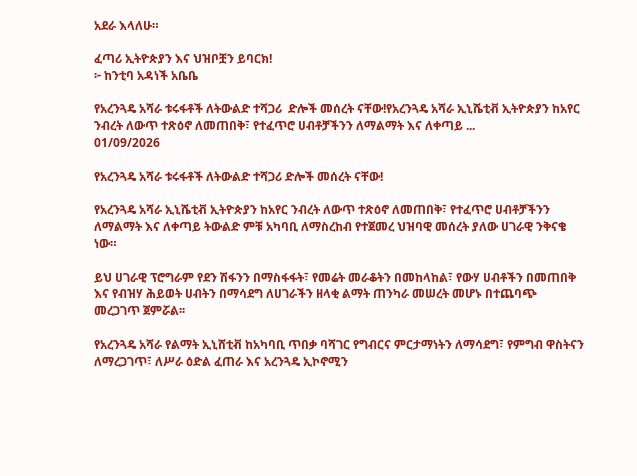አደራ እላለሁ።

ፈጣሪ ኢትዮጵያን እና ህዝቦቿን ይባርክ!
፦ ከንቲባ አዳነች አቤቤ

የአረንጓዴ አሻራ ቱሩፋቶች ለትውልድ ተሻጋሪ  ድሎች መሰረት ናቸው!የአረንጓዴ አሻራ ኢኒሼቲቭ ኢትዮጵያን ከአየር ንብረት ለውጥ ተጽዕኖ ለመጠበቅ፣ የተፈጥሮ ሀብቶቻችንን ለማልማት እና ለቀጣይ ...
01/09/2026

የአረንጓዴ አሻራ ቱሩፋቶች ለትውልድ ተሻጋሪ ድሎች መሰረት ናቸው!

የአረንጓዴ አሻራ ኢኒሼቲቭ ኢትዮጵያን ከአየር ንብረት ለውጥ ተጽዕኖ ለመጠበቅ፣ የተፈጥሮ ሀብቶቻችንን ለማልማት እና ለቀጣይ ትውልድ ምቹ አካባቢ ለማስረከብ የተጀመረ ህዝባዊ መሰረት ያለው ሀገራዊ ንቅናቄ ነው።

ይህ ሀገራዊ ፕሮግራም የደን ሽፋንን በማስፋፋት፣ የመሬት መራቆትን በመከላከል፣ የውሃ ሀብቶችን በመጠበቅ እና የብዝሃ ሕይወት ሀብትን በማሳደግ ለሀገራችን ዘላቂ ልማት ጠንካራ መሠረት መሆኑ በተጨባጭ መረጋገጥ ጀምሯል፡፡

የአረንጓዴ አሻራ የልማት ኢኒሸቲቭ ከአካባቢ ጥበቃ ባሻገር የግብርና ምርታማነትን ለማሳደግ፣ የምግብ ዋስትናን ለማረጋገጥ፣ ለሥራ ዕድል ፈጠራ እና አረንጓዴ ኢኮኖሚን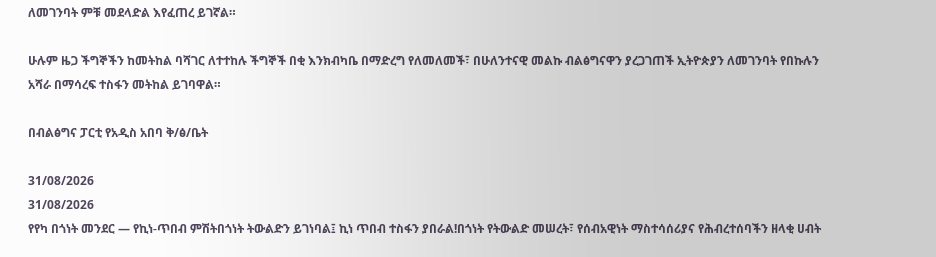ለመገንባት ምቹ መደላድል እየፈጠረ ይገኛል።

ሁሉም ዜጋ ችግኞችን ከመትከል ባሻገር ለተተከሉ ችግኞች በቂ እንክብካቤ በማድረግ የለመለመች፣ በሁለንተናዊ መልኩ ብልፅግናዋን ያረጋገጠች ኢትዮጵያን ለመገንባት የበኩሉን አሻራ በማሳረፍ ተስፋን መትከል ይገባዋል።

በብልፅግና ፓርቲ የአዲስ አበባ ቅ/ፅ/ቤት

31/08/2026
31/08/2026
የየካ በጎነት መንደር — የኪነ-ጥበብ ምሽትበጎነት ትውልድን ይገነባል፤ ኪነ ጥበብ ተስፋን ያበራል!በጎነት የትውልድ መሠረት፣ የሰብአዊነት ማስተሳሰሪያና የሕብረተሰባችን ዘላቂ ሀብት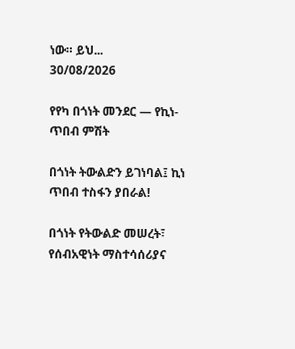ነው። ይህ...
30/08/2026

የየካ በጎነት መንደር — የኪነ-ጥበብ ምሽት

በጎነት ትውልድን ይገነባል፤ ኪነ ጥበብ ተስፋን ያበራል!

በጎነት የትውልድ መሠረት፣ የሰብአዊነት ማስተሳሰሪያና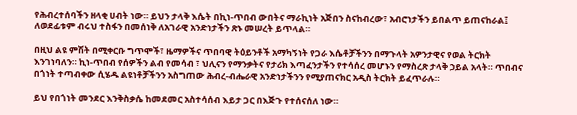የሕብረተሰባችን ዘላቂ ሀብት ነው። ይህን ታላቅ እሴት በኪነ-ጥበብ ውበትና ማራኪነት አጅበን ስናከብረው፣ አብሮነታችን ይበልጥ ይጠናከራል፤ ለወደፊቱም ብሩህ ተስፋን በመሰነቅ ለአገራዊ አንድነታችን ጽኑ መሠረት ይጥላል።

በዚህ ልዩ ምሽት በሚቀርቡ ግጥሞች፣ ዜማዎችና ጥበባዊ ትዕይንቶች አማካኝነት የጋራ እሴቶቻችንን በማጉላት አዎንታዊና የወል ትርክት እንገነባለን። ኪነ-ጥበብ የሰዎችን ልብ የመሳብ ፣ ህሊናን የማንቃትና የታሪክ እጣፈንታችን የተሳሰረ መሆኑን የማስረጽ ታላቅ ኃይል አላት። ጥበብና በጎነት ተጣብቀው ሲሄዱ ልዩነቶቻችንን አስግጠው ሕብረ-ብሔራዊ አንድነታችንን የሚያጠናክር አዲስ ትርክት ይፈጥራሉ።

ይህ የበጎነት መንደር እንቅስቃሴ ከመደመር አስተሳሰብ እይታ ጋር በእጅጉ የተሰናሰለ ነው።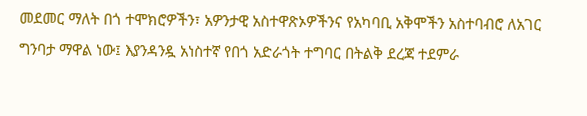መደመር ማለት በጎ ተሞክሮዎችን፣ አዎንታዊ አስተዋጽኦዎችንና የአካባቢ አቅሞችን አስተባብሮ ለአገር ግንባታ ማዋል ነው፤ እያንዳንዷ አነስተኛ የበጎ አድራጎት ተግባር በትልቅ ደረጃ ተደምራ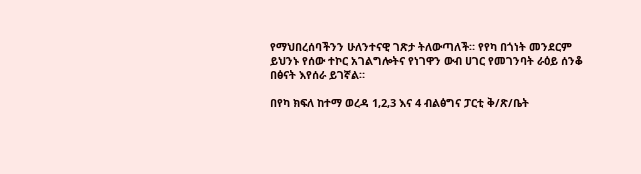የማህበረሰባችንን ሁለንተናዊ ገጽታ ትለውጣለች። የየካ በጎነት መንደርም ይህንኑ የሰው ተኮር አገልግሎትና የነገዋን ውብ ሀገር የመገንባት ራዕይ ሰንቆ በፅናት እየሰራ ይገኛል።

በየካ ክፍለ ከተማ ወረዳ 1,2,3 እና 4 ብልፅግና ፓርቲ ቅ/ጽ/ቤት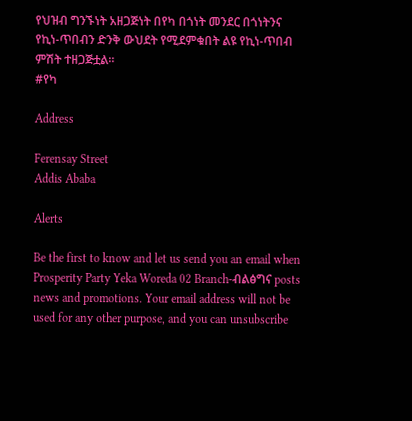የህዝብ ግንኙነት አዘጋጅነት በየካ በጎነት መንደር በጎነትንና የኪነ-ጥበብን ድንቅ ውህደት የሚደምቁበት ልዩ የኪነ-ጥበብ ምሽት ተዘጋጅቷል።
#የካ

Address

Ferensay Street
Addis Ababa

Alerts

Be the first to know and let us send you an email when Prosperity Party Yeka Woreda 02 Branch-ብልፅግና posts news and promotions. Your email address will not be used for any other purpose, and you can unsubscribe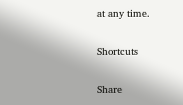at any time.

Shortcuts

Share